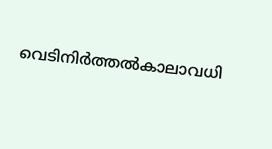വെടിനിർത്തൽകാലാവധി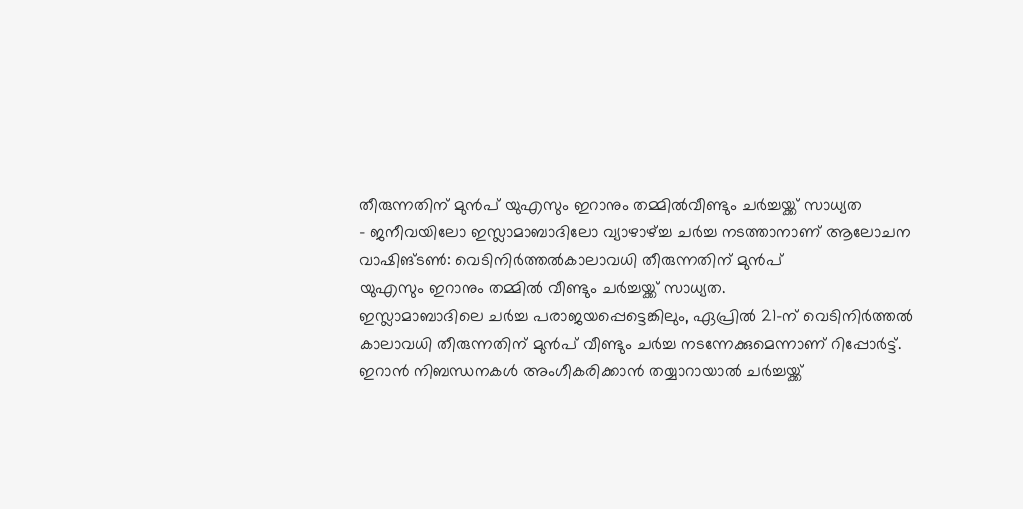തീരുന്നതിന് മുൻപ് യുഎസും ഇറാനും തമ്മിൽവീണ്ടും ചർച്ചയ്ക്ക് സാധ്യത
- ജനീവയിലോ ഇസ്ലാമാബാദിലോ വ്യാഴാഴ്ച്ച ചർച്ച നടത്താനാണ് ആലോചന
വാഷിങ്ടൺ: വെടിനിർത്തൽകാലാവധി തീരുന്നതിന് മുൻപ്
യുഎസും ഇറാനും തമ്മിൽ വീണ്ടും ചർച്ചയ്ക്ക് സാധ്യത.
ഇസ്ലാമാബാദിലെ ചർച്ച പരാജയപ്പെട്ടെങ്കിലും, ഏപ്രിൽ 21-ന് വെടിനിർത്തൽ കാലാവധി തീരുന്നതിന് മുൻപ് വീണ്ടും ചർച്ച നടന്നേക്കുമെന്നാണ് റിപ്പോർട്ട്.
ഇറാൻ നിബന്ധനകൾ അംഗീകരിക്കാൻ തയ്യാറായാൽ ചർച്ചയ്ക്ക്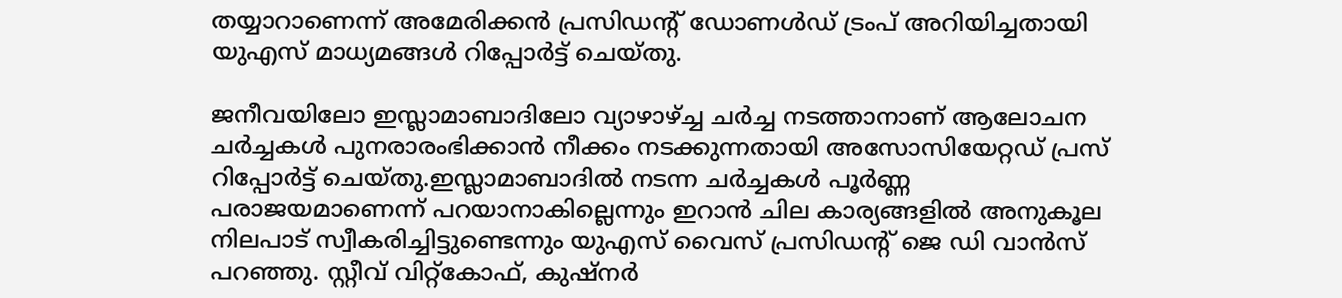തയ്യാറാണെന്ന് അമേരിക്കൻ പ്രസിഡന്റ് ഡോണൾഡ് ട്രംപ് അറിയിച്ചതായി യുഎസ് മാധ്യമങ്ങൾ റിപ്പോർട്ട് ചെയ്തു.

ജനീവയിലോ ഇസ്ലാമാബാദിലോ വ്യാഴാഴ്ച്ച ചർച്ച നടത്താനാണ് ആലോചന ചർച്ചകൾ പുനരാരംഭിക്കാൻ നീക്കം നടക്കുന്നതായി അസോസിയേറ്റഡ് പ്രസ് റിപ്പോർട്ട് ചെയ്തു.ഇസ്ലാമാബാദിൽ നടന്ന ചർച്ചകൾ പൂർണ്ണ പരാജയമാണെന്ന് പറയാനാകില്ലെന്നും ഇറാൻ ചില കാര്യങ്ങളിൽ അനുകൂല നിലപാട് സ്വീകരിച്ചിട്ടുണ്ടെന്നും യുഎസ് വൈസ് പ്രസിഡന്റ് ജെ ഡി വാൻസ് പറഞ്ഞു. സ്റ്റീവ് വിറ്റ്കോഫ്, കുഷ്നർ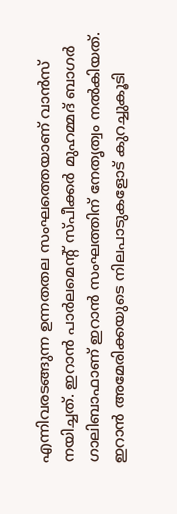എന്നിവരടങ്ങുന്ന ഉന്നതതല സംഘത്തെയാണ് വാൻസ് നയിച്ചത്. ഇറാൻ പാർലമെന്റ് സ്പീക്കർ മുഹമ്മദ് ബാഗർ ഗാലിബാഫാണ് ഇറാൻ സംഘത്തിന് നേതൃത്വം നൽകിയത്. ഇറാൻ അമേരിക്കയുടെ നിലപാടുകളോട് കുറച്ചുകൂടി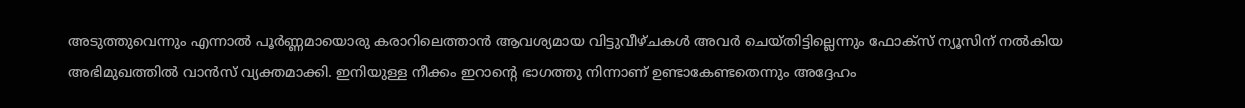അടുത്തുവെന്നും എന്നാൽ പൂർണ്ണമായൊരു കരാറിലെത്താൻ ആവശ്യമായ വിട്ടുവീഴ്ചകൾ അവർ ചെയ്തിട്ടില്ലെന്നും ഫോക്സ് ന്യൂസിന് നൽകിയ അഭിമുഖത്തിൽ വാൻസ് വ്യക്തമാക്കി. ഇനിയുള്ള നീക്കം ഇറാന്റെ ഭാഗത്തു നിന്നാണ് ഉണ്ടാകേണ്ടതെന്നും അദ്ദേഹം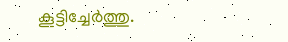കൂട്ടിച്ചേർത്തു.